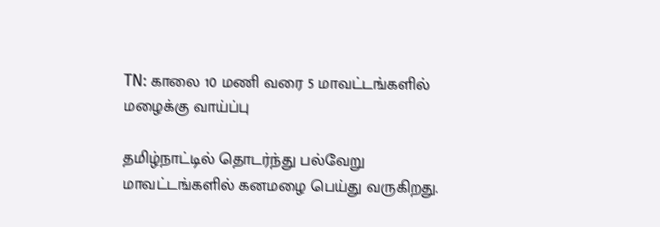TN: காலை 10 மணி வரை 5 மாவட்டங்களில் மழைக்கு வாய்ப்பு

தமிழ்நாட்டில் தொடர்ந்து பல்வேறு மாவட்டங்களில் கனமழை பெய்து வருகிறது.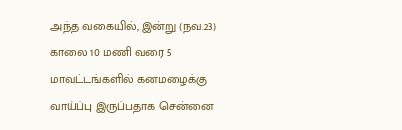அந்த வகையில், இன்று (நவ.23) காலை 10 மணி வரை 5 மாவட்டங்களில் கனமழைக்கு வாய்ப்பு இருப்பதாக சென்னை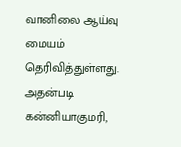வானிலை ஆய்வு மையம் தெரிவித்துள்ளது. அதன்படி கன்னியாகுமரி,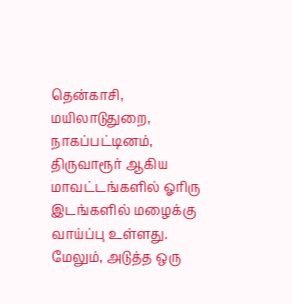தென்காசி, மயிலாடுதுறை, நாகப்பட்டினம், திருவாரூர் ஆகிய மாவட்டங்களில் ஓரிரு இடங்களில் மழைக்கு வாய்ப்பு உள்ளது. மேலும், அடுத்த ஒரு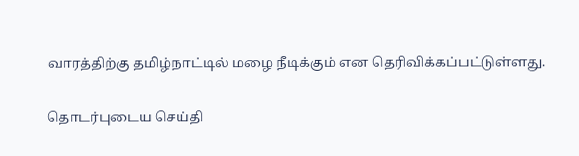வாரத்திற்கு தமிழ்நாட்டில் மழை நீடிக்கும் என தெரிவிக்கப்பட்டுள்ளது.

தொடர்புடைய செய்தி